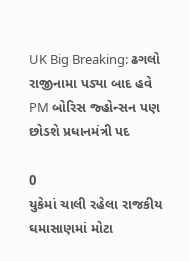UK Big Breaking: ઢગલો રાજીનામા પડ્યા બાદ હવે PM બોરિસ જ્હોન્સન પણ છોડશે પ્રધાનમંત્રી પદ

0
યુકેમાં ચાલી રહેલા રાજકીય ઘમાસાણમાં મોટા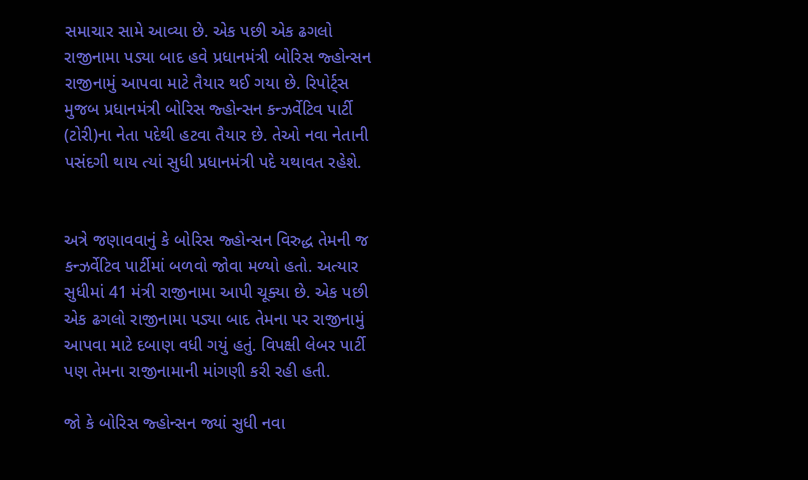સમાચાર સામે આવ્યા છે. એક પછી એક ઢગલો રાજીનામા પડ્યા બાદ હવે પ્રધાનમંત્રી બોરિસ જ્હોન્સન રાજીનામું આપવા માટે તૈયાર થઈ ગયા છે. રિપોર્ટ્સ મુજબ પ્રધાનમંત્રી બોરિસ જ્હોન્સન કન્ઝર્વેટિવ પાર્ટી (ટોરી)ના નેતા પદેથી હટવા તૈયાર છે. તેઓ નવા નેતાની પસંદગી થાય ત્યાં સુધી પ્રધાનમંત્રી પદે યથાવત રહેશે.


અત્રે જણાવવાનું કે બોરિસ જ્હોન્સન વિરુદ્ધ તેમની જ કન્ઝર્વેટિવ પાર્ટીમાં બળવો જોવા મળ્યો હતો. અત્યાર સુધીમાં 41 મંત્રી રાજીનામા આપી ચૂક્યા છે. એક પછી એક ઢગલો રાજીનામા પડ્યા બાદ તેમના પર રાજીનામું આપવા માટે દબાણ વધી ગયું હતું. વિપક્ષી લેબર પાર્ટી પણ તેમના રાજીનામાની માંગણી કરી રહી હતી.

જો કે બોરિસ જ્હોન્સન જ્યાં સુધી નવા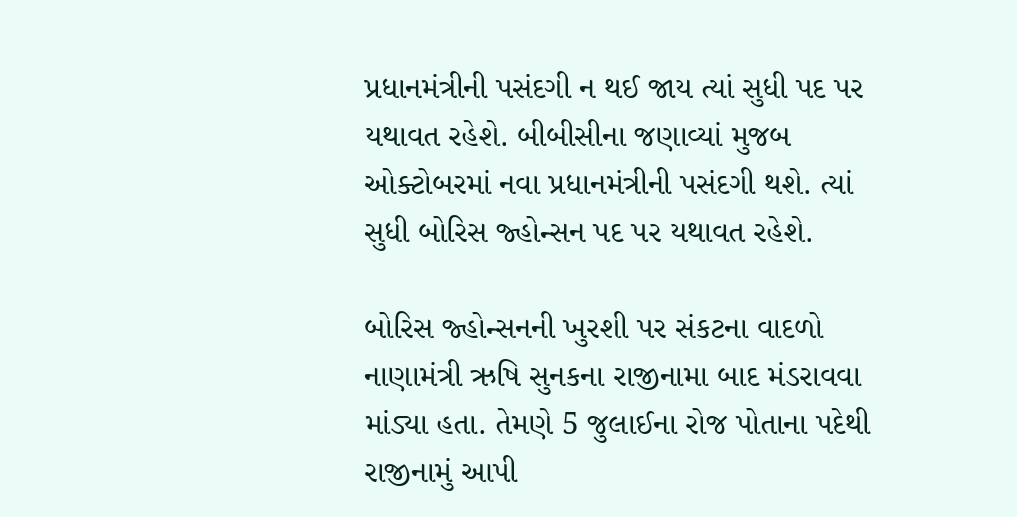પ્રધાનમંત્રીની પસંદગી ન થઈ જાય ત્યાં સુધી પદ પર યથાવત રહેશે. બીબીસીના જણાવ્યાં મુજબ ઓક્ટોબરમાં નવા પ્રધાનમંત્રીની પસંદગી થશે. ત્યાં સુધી બોરિસ જ્હોન્સન પદ પર યથાવત રહેશે.

બોરિસ જ્હોન્સનની ખુરશી પર સંકટના વાદળો નાણામંત્રી ઋષિ સુનકના રાજીનામા બાદ મંડરાવવા માંડ્યા હતા. તેમણે 5 જુલાઈના રોજ પોતાના પદેથી રાજીનામું આપી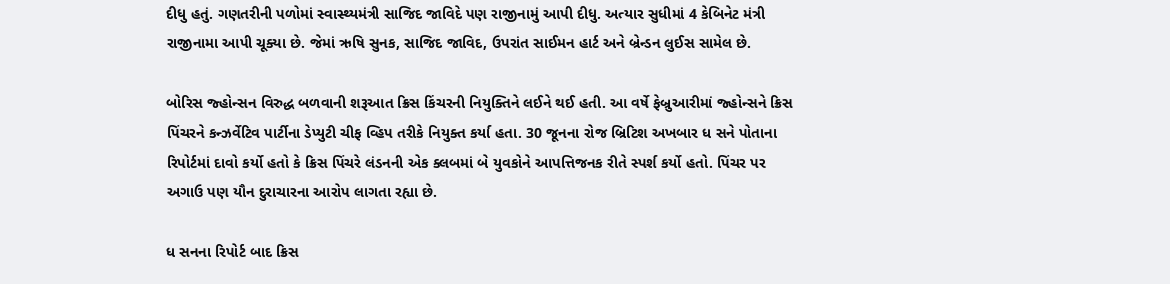દીધુ હતું. ગણતરીની પળોમાં સ્વાસ્થ્યમંત્રી સાજિદ જાવિદે પણ રાજીનામું આપી દીધુ. અત્યાર સુધીમાં 4 કેબિનેટ મંત્રી રાજીનામા આપી ચૂક્યા છે. જેમાં ઋષિ સુનક, સાજિદ જાવિદ, ઉપરાંત સાઈમન હાર્ટ અને બ્રેન્ડન લુઈસ સામેલ છે.

બોરિસ જ્હોન્સન વિરુદ્ધ બળવાની શરૂઆત ક્રિસ કિંચરની નિયુક્તિને લઈને થઈ હતી. આ વર્ષે ફેબ્રુઆરીમાં જ્હોન્સને ક્રિસ પિંચરને કન્ઝર્વેટિવ પાર્ટીના ડેપ્યુટી ચીફ વ્હિપ તરીકે નિયુક્ત કર્યા હતા. 30 જૂનના રોજ બ્રિટિશ અખબાર ધ સને પોતાના રિપોર્ટમાં દાવો કર્યો હતો કે ક્રિસ પિંચરે લંડનની એક ક્લબમાં બે યુવકોને આપત્તિજનક રીતે સ્પર્શ કર્યો હતો. પિંચર પર અગાઉ પણ યૌન દુરાચારના આરોપ લાગતા રહ્યા છે.

ધ સનના રિપોર્ટ બાદ ક્રિસ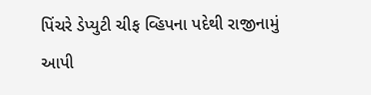પિંચરે ડેપ્યુટી ચીફ વ્હિપના પદેથી રાજીનામું આપી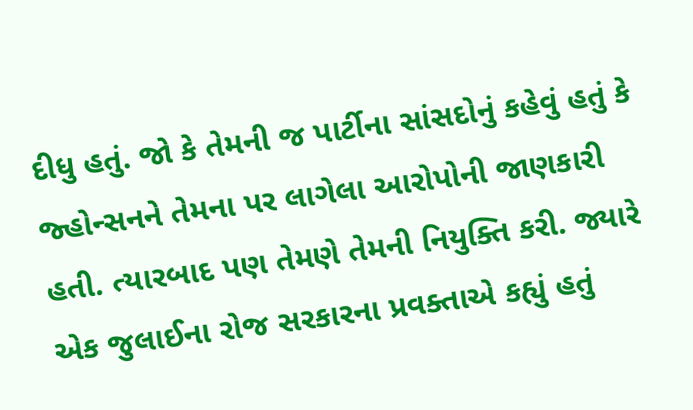દીધુ હતું. જો કે તેમની જ પાર્ટીના સાંસદોનું કહેવું હતું કે જ્હોન્સનને તેમના પર લાગેલા આરોપોની જાણકારી હતી. ત્યારબાદ પણ તેમણે તેમની નિયુક્તિ કરી. જ્યારે એક જુલાઈના રોજ સરકારના પ્રવક્તાએ કહ્યું હતું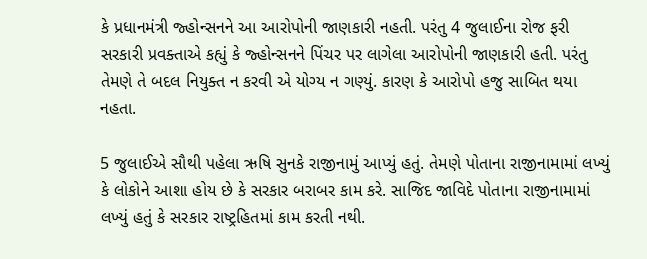કે પ્રધાનમંત્રી જ્હોન્સનને આ આરોપોની જાણકારી નહતી. પરંતુ 4 જુલાઈના રોજ ફરી સરકારી પ્રવક્તાએ કહ્યું કે જ્હોન્સનને પિંચર પર લાગેલા આરોપોની જાણકારી હતી. પરંતુ તેમણે તે બદલ નિયુક્ત ન કરવી એ યોગ્ય ન ગણ્યું. કારણ કે આરોપો હજુ સાબિત થયા નહતા.

5 જુલાઈએ સૌથી પહેલા ઋષિ સુનકે રાજીનામું આપ્યું હતું. તેમણે પોતાના રાજીનામામાં લખ્યું કે લોકોને આશા હોય છે કે સરકાર બરાબર કામ કરે. સાજિદ જાવિદે પોતાના રાજીનામામાં લખ્યું હતું કે સરકાર રાષ્ટ્રહિતમાં કામ કરતી નથી.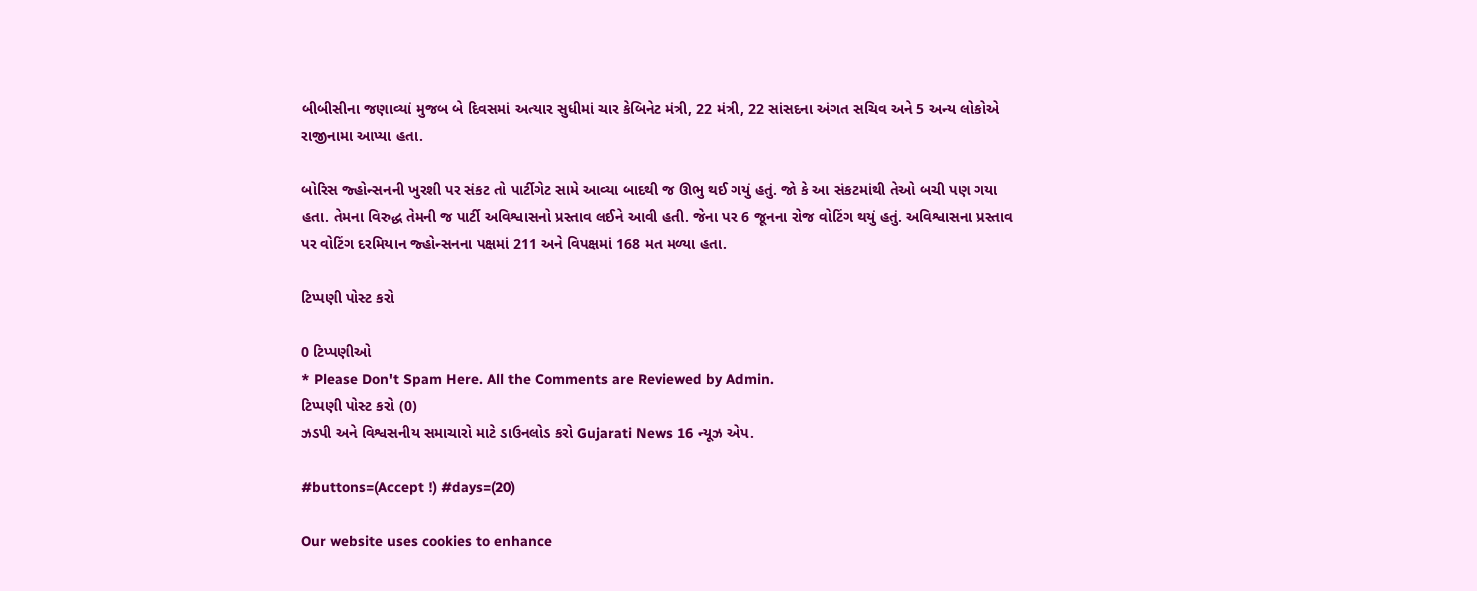બીબીસીના જણાવ્યાં મુજબ બે દિવસમાં અત્યાર સુધીમાં ચાર કેબિનેટ મંત્રી, 22 મંત્રી, 22 સાંસદના અંગત સચિવ અને 5 અન્ય લોકોએ રાજીનામા આપ્યા હતા.

બોરિસ જ્હોન્સનની ખુરશી પર સંકટ તો પાર્ટીગેટ સામે આવ્યા બાદથી જ ઊભુ થઈ ગયું હતું. જો કે આ સંકટમાંથી તેઓ બચી પણ ગયા હતા. તેમના વિરુદ્ધ તેમની જ પાર્ટી અવિશ્વાસનો પ્રસ્તાવ લઈને આવી હતી. જેના પર 6 જૂનના રોજ વોટિંગ થયું હતું. અવિશ્વાસના પ્રસ્તાવ પર વોટિંગ દરમિયાન જ્હોન્સનના પક્ષમાં 211 અને વિપક્ષમાં 168 મત મળ્યા હતા.

ટિપ્પણી પોસ્ટ કરો

0 ટિપ્પણીઓ
* Please Don't Spam Here. All the Comments are Reviewed by Admin.
ટિપ્પણી પોસ્ટ કરો (0)
ઝડપી અને વિશ્વસનીય સમાચારો માટે ડાઉનલોડ કરો Gujarati News 16 ન્યૂઝ એપ.

#buttons=(Accept !) #days=(20)

Our website uses cookies to enhance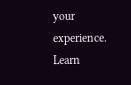your experience. Learn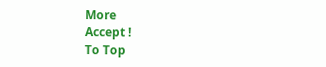More
Accept !
To Top